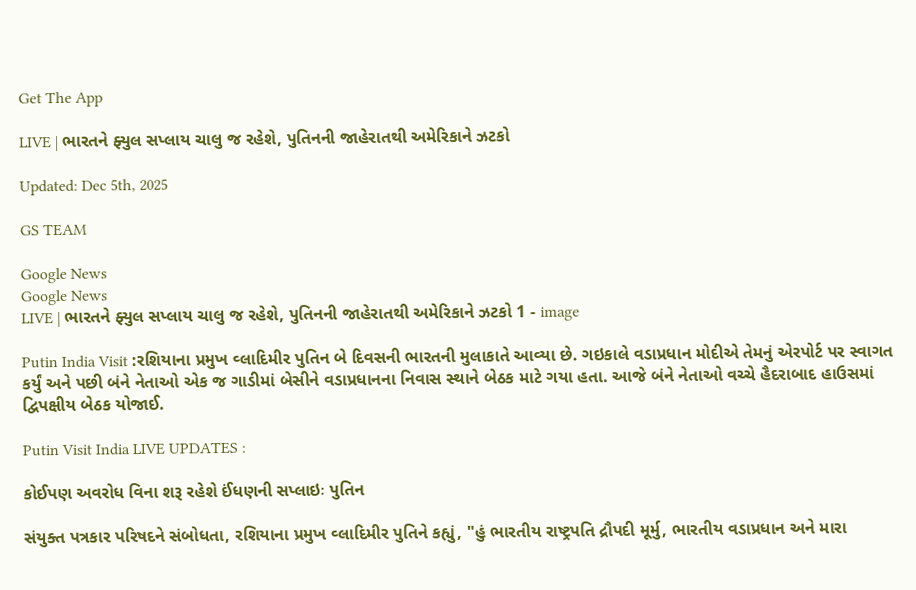Get The App

LIVE | ભારતને ફ્યુલ સપ્લાય ચાલુ જ રહેશે, પુતિનની જાહેરાતથી અમેરિકાને ઝટકો

Updated: Dec 5th, 2025

GS TEAM

Google News
Google News
LIVE | ભારતને ફ્યુલ સપ્લાય ચાલુ જ રહેશે, પુતિનની જાહેરાતથી અમેરિકાને ઝટકો 1 - image

Putin India Visit :રશિયાના પ્રમુખ વ્લાદિમીર પુતિન બે દિવસની ભારતની મુલાકાતે આવ્યા છે. ગઇકાલે વડાપ્રધાન મોદીએ તેમનું એરપોર્ટ પર સ્વાગત કર્યું અને પછી બંને નેતાઓ એક જ ગાડીમાં બેસીને વડાપ્રધાનના નિવાસ સ્થાને બેઠક માટે ગયા હતા. આજે બંને નેતાઓ વચ્ચે હૈદરાબાદ હાઉસમાં દ્વિપક્ષીય બેઠક યોજાઈ.

Putin Visit India LIVE UPDATES :

કોઈપણ અવરોધ વિના શરૂ રહેશે ઈંધણની સપ્લાઇઃ પુતિન

સંયુક્ત પત્રકાર પરિષદને સંબોધતા, રશિયાના પ્રમુખ વ્લાદિમીર પુતિને કહ્યું, "હું ભારતીય રાષ્ટ્રપતિ દ્રૌપદી મૂર્મુ, ભારતીય વડાપ્રધાન અને મારા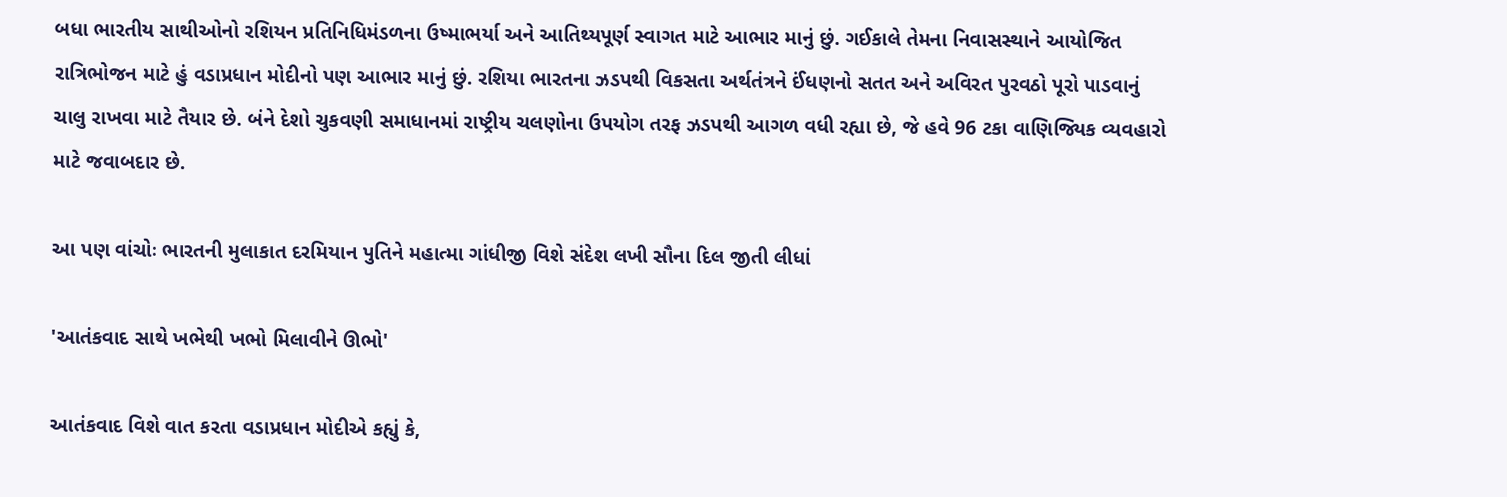બધા ભારતીય સાથીઓનો રશિયન પ્રતિનિધિમંડળના ઉષ્માભર્યા અને આતિથ્યપૂર્ણ સ્વાગત માટે આભાર માનું છું. ગઈકાલે તેમના નિવાસસ્થાને આયોજિત રાત્રિભોજન માટે હું વડાપ્રધાન મોદીનો પણ આભાર માનું છું. રશિયા ભારતના ઝડપથી વિકસતા અર્થતંત્રને ઈંધણનો સતત અને અવિરત પુરવઠો પૂરો પાડવાનું ચાલુ રાખવા માટે તૈયાર છે. બંને દેશો ચુકવણી સમાધાનમાં રાષ્ટ્રીય ચલણોના ઉપયોગ તરફ ઝડપથી આગળ વધી રહ્યા છે, જે હવે 96 ટકા વાણિજ્યિક વ્યવહારો માટે જવાબદાર છે.

આ પણ વાંચોઃ ભારતની મુલાકાત દરમિયાન પુતિને મહાત્મા ગાંધીજી વિશે સંદેશ લખી સૌના દિલ જીતી લીધાં

'આતંકવાદ સાથે ખભેથી ખભો મિલાવીને ઊભો'

આતંકવાદ વિશે વાત કરતા વડાપ્રધાન મોદીએ કહ્યું કે,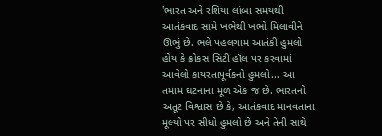'ભારત અને રશિયા લાંબા સમયથી આતંકવાદ સામે ખભેથી ખભો મિલાવીને ઊભું છે. ભલે પહલગામ આતંકી હુમલો હોય કે ક્રોકસ સિટી હૉલ પર કરવામાં આવેલો કાયરતાપૂર્વકનો હુમલો... આ તમામ ઘટનાના મૂળ એક જ છે. ભારતનો અતૂટ વિશ્વાસ છે કે, આતંકવાદ માનવતાના મૂલ્યો પર સીધો હુમલો છે અને તેની સાથે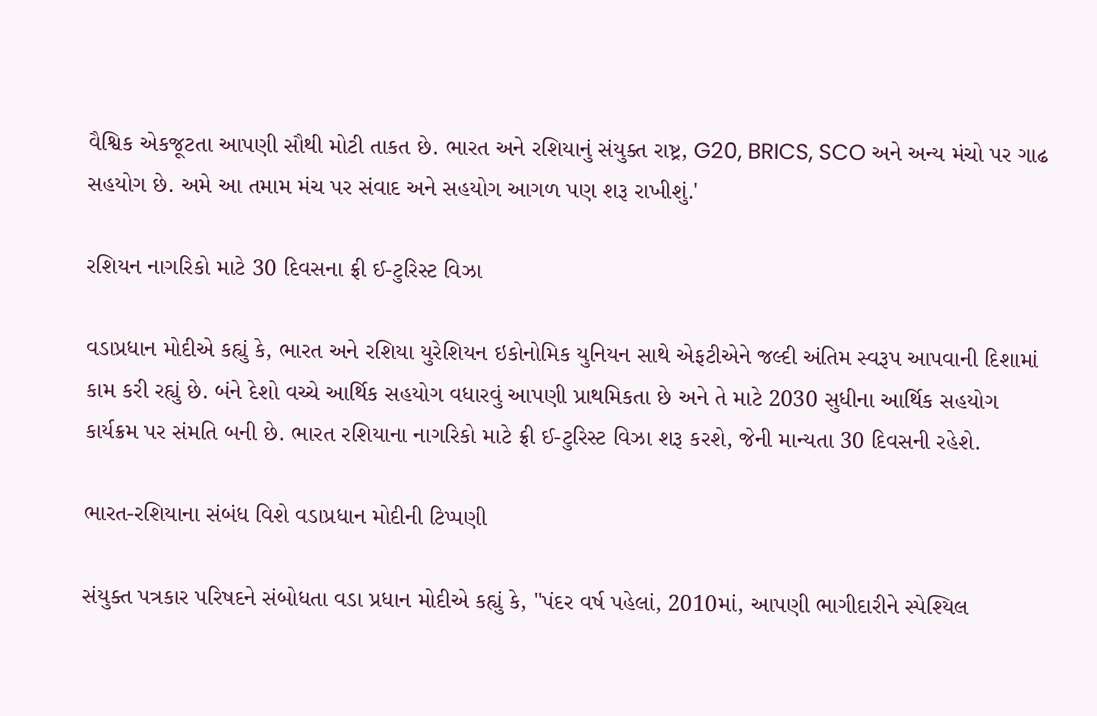વૈશ્વિક એકજૂટતા આપણી સૌથી મોટી તાકત છે. ભારત અને રશિયાનું સંયુક્ત રાષ્ટ્ર, G20, BRICS, SCO અને અન્ય મંચો પર ગાઢ સહયોગ છે. અમે આ તમામ મંચ પર સંવાદ અને સહયોગ આગળ પણ શરૂ રાખીશું.'

રશિયન નાગરિકો માટે 30 દિવસના ફ્રી ઈ-ટુરિસ્ટ વિઝા

વડાપ્રધાન મોદીએ કહ્યું કે, ભારત અને રશિયા યુરેશિયન ઇકોનોમિક યુનિયન સાથે એફટીએને જલ્દી અંતિમ સ્વરૂપ આપવાની દિશામાં કામ કરી રહ્યું છે. બંને દેશો વચ્ચે આર્થિક સહયોગ વધારવું આપણી પ્રાથમિકતા છે અને તે માટે 2030 સુધીના આર્થિક સહયોગ કાર્યક્રમ પર સંમતિ બની છે. ભારત રશિયાના નાગરિકો માટે ફ્રી ઈ-ટુરિસ્ટ વિઝા શરૂ કરશે, જેની માન્યતા 30 દિવસની રહેશે.

ભારત-રશિયાના સંબંધ વિશે વડાપ્રધાન મોદીની ટિપ્પણી

સંયુક્ત પત્રકાર પરિષદને સંબોધતા વડા પ્રધાન મોદીએ કહ્યું કે, "પંદર વર્ષ પહેલાં, 2010માં, આપણી ભાગીદારીને સ્પેશ્યિલ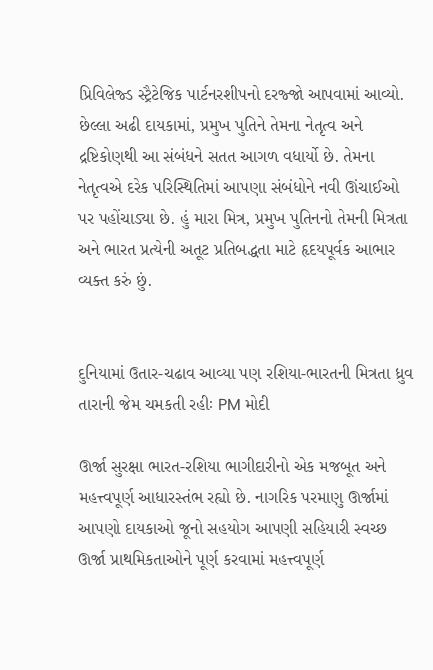પ્રિવિલેજ્ડ સ્ટ્રૈટેજિક પાર્ટનરશીપનો દરજ્જો આપવામાં આવ્યો.  છેલ્લા અઢી દાયકામાં, પ્રમુખ પુતિને તેમના નેતૃત્વ અને દ્રષ્ટિકોણથી આ સંબંધને સતત આગળ વધાર્યો છે. તેમના નેતૃત્વએ દરેક પરિસ્થિતિમાં આપણા સંબંધોને નવી ઊંચાઈઓ પર પહોંચાડ્યા છે. હું મારા મિત્ર, પ્રમુખ પુતિનનો તેમની મિત્રતા અને ભારત પ્રત્યેની અતૂટ પ્રતિબદ્ધતા માટે હૃદયપૂર્વક આભાર વ્યક્ત કરું છું.


દુનિયામાં ઉતાર-ચઢાવ આવ્યા પણ રશિયા-ભારતની મિત્રતા ધ્રુવ તારાની જેમ ચમકતી રહીઃ PM મોદી

ઊર્જા સુરક્ષા ભારત-રશિયા ભાગીદારીનો એક મજબૂત અને મહત્ત્વપૂર્ણ આધારસ્તંભ રહ્યો છે. નાગરિક પરમાણુ ઊર્જામાં આપણો દાયકાઓ જૂનો સહયોગ આપણી સહિયારી સ્વચ્છ ઊર્જા પ્રાથમિકતાઓને પૂર્ણ કરવામાં મહત્ત્વપૂર્ણ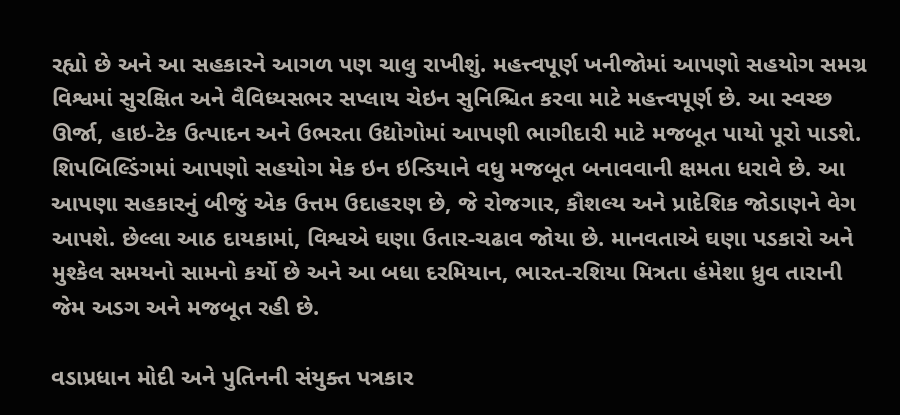રહ્યો છે અને આ સહકારને આગળ પણ ચાલુ રાખીશું. મહત્ત્વપૂર્ણ ખનીજોમાં આપણો સહયોગ સમગ્ર વિશ્વમાં સુરક્ષિત અને વૈવિધ્યસભર સપ્લાય ચેઇન સુનિશ્ચિત કરવા માટે મહત્ત્વપૂર્ણ છે. આ સ્વચ્છ ઊર્જા, હાઇ-ટેક ઉત્પાદન અને ઉભરતા ઉદ્યોગોમાં આપણી ભાગીદારી માટે મજબૂત પાયો પૂરો પાડશે. શિપબિલ્ડિંગમાં આપણો સહયોગ મેક ઇન ઇન્ડિયાને વધુ મજબૂત બનાવવાની ક્ષમતા ધરાવે છે. આ આપણા સહકારનું બીજું એક ઉત્તમ ઉદાહરણ છે, જે રોજગાર, કૌશલ્ય અને પ્રાદેશિક જોડાણને વેગ આપશે. છેલ્લા આઠ દાયકામાં, વિશ્વએ ઘણા ઉતાર-ચઢાવ જોયા છે. માનવતાએ ઘણા પડકારો અને મુશ્કેલ સમયનો સામનો કર્યો છે અને આ બધા દરમિયાન, ભારત-રશિયા મિત્રતા હંમેશા ધ્રુવ તારાની જેમ અડગ અને મજબૂત રહી છે.

વડાપ્રધાન મોદી અને પુતિનની સંયુક્ત પત્રકાર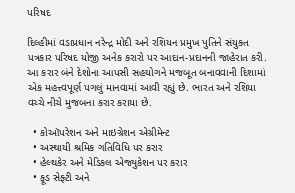પરિષદ

દિલ્હીમાં વડાપ્રધાન નરેન્દ્ર મોદી અને રશિયન પ્રમુખ પુતિને સંયુક્ત પત્રકાર પરિષદ યોજી અનેક કરારો પર આદાન-પ્રદાનની જાહેરાત કરી. આ કરાર બંને દેશોના આપસી સહયોગને મજબૂત બનાવવાની દિશામાં એક મહત્ત્વપૂર્ણ પગલું માનવામાં આવી રહ્યું છે. ભારત અને રશિયા વચ્ચે નીચે મુજબના કરાર કરાયા છે.

  • કોઑપરેશન અને માઇગ્રેશન એગ્રીમેન્ટ
  • અસ્થાયી શ્રમિક ગતિવિધિ પર કરાર
  • હેલ્થકેર અને મેડિકલ એજ્યુકેશન પર કરાર
  • ફૂડ સેફ્ટી અને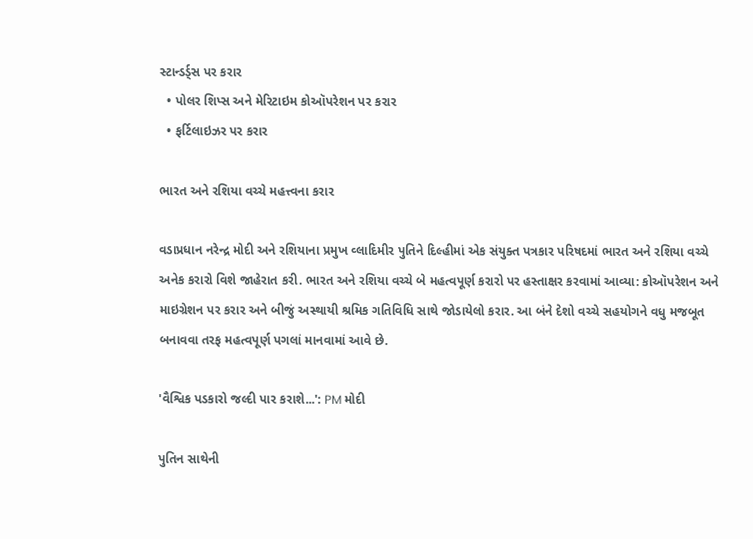સ્ટાન્ડર્ડ્સ પર કરાર
  • પોલર શિપ્સ અને મેરિટાઇમ કોઑપરેશન પર કરાર
  • ફર્ટિલાઇઝર પર કરાર

ભારત અને રશિયા વચ્ચે મહત્ત્વના કરાર

વડાપ્રધાન નરેન્દ્ર મોદી અને રશિયાના પ્રમુખ વ્લાદિમીર પુતિને દિલ્હીમાં એક સંયુક્ત પત્રકાર પરિષદમાં ભારત અને રશિયા વચ્ચે અનેક કરારો વિશે જાહેરાત કરી. ભારત અને રશિયા વચ્ચે બે મહત્વપૂર્ણ કરારો પર હસ્તાક્ષર કરવામાં આવ્યા: કોઑપરેશન અને માઇગ્રેશન પર કરાર અને બીજું અસ્થાયી શ્રમિક ગતિવિધિ સાથે જોડાયેલો કરાર. આ બંને દેશો વચ્ચે સહયોગને વધુ મજબૂત બનાવવા તરફ મહત્વપૂર્ણ પગલાં માનવામાં આવે છે.

'વૈશ્વિક પડકારો જલ્દી પાર કરાશે...': PM મોદી

પુતિન સાથેની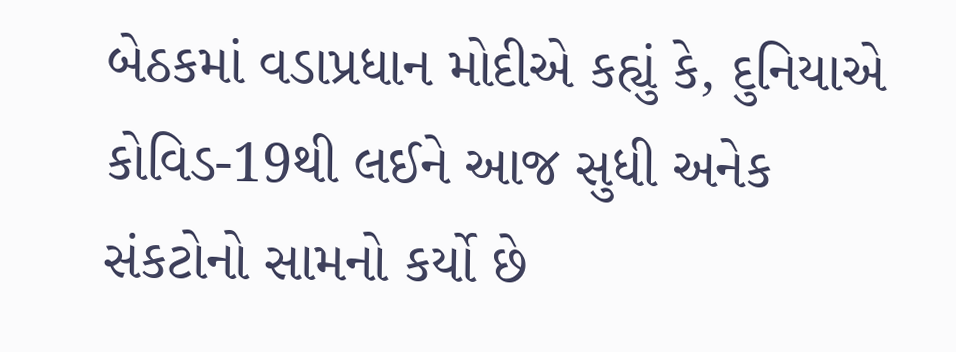બેઠકમાં વડાપ્રધાન મોદીએ કહ્યું કે, દુનિયાએ કોવિડ-19થી લઈને આજ સુધી અનેક સંકટોનો સામનો કર્યો છે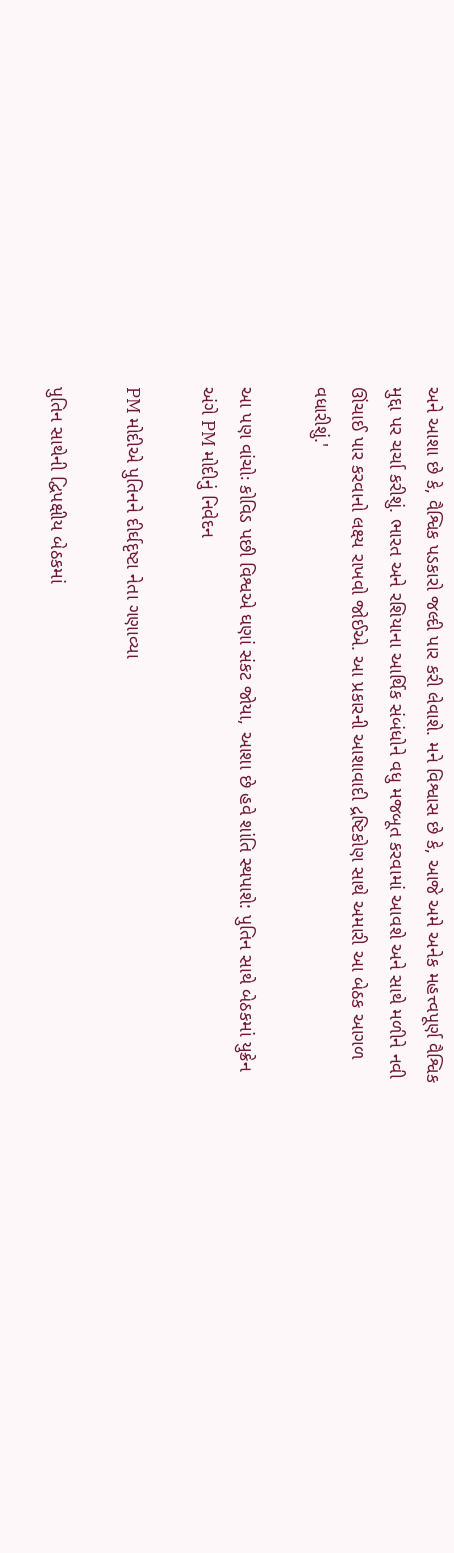અને આશા છે કે, વૈશ્વિક પડકારો જલ્દી પાર કરી લેવાશે. મને વિશ્વાસ છે કે, આજે અમે અનેક મહત્ત્વપૂર્ણ વૈશ્વિક મુદ્દા પર ચર્ચા કરીશું. ભારત અને રશિયાના આર્થિક સંબંધોને વધુ મજબૂત કરવામાં આવશે અને સાથે મળીને નવી ઊંચાઈ પાર કરવાનો લક્ષ્ય રાખવો જોઈએ. આ પ્રકારની આશાવાદી દ્રષ્ટિકોણ સાથે અમારી આ બેઠક આગળ વધારીશું.'

આ પણ વાંચોઃ કોવિડ પછી વિશ્વએ ઘણાં સંકટ જોયા, આશા છે હવે શાંતિ સ્થપાશે: પુતિન સાથે બેઠકમાં યુક્રેન અંગે PM મોદીનું નિવેદન

PM મોદીએ પુતિનને દીર્ઘદૃષ્ટા નેતા ગણાવ્યા

પુતિન સાથેની દ્વિપક્ષીય બેઠકમાં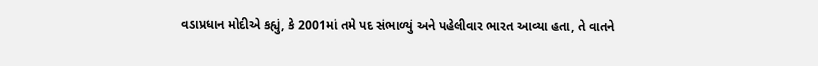વડાપ્રધાન મોદીએ કહ્યું, કે 2001માં તમે પદ સંભાળ્યું અને પહેલીવાર ભારત આવ્યા હતા, તે વાતને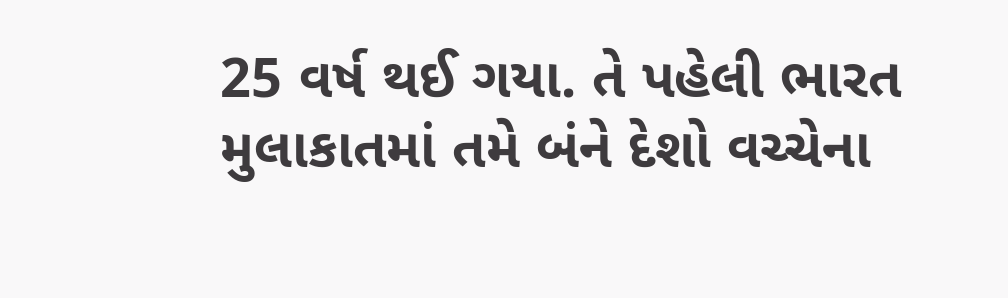25 વર્ષ થઈ ગયા. તે પહેલી ભારત મુલાકાતમાં તમે બંને દેશો વચ્ચેના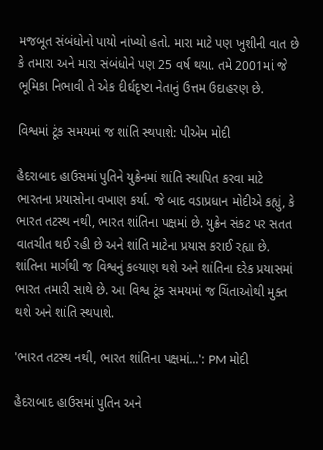મજબૂત સંબંધોનો પાયો નાંખ્યો હતો. મારા માટે પણ ખુશીની વાત છે કે તમારા અને મારા સંબંધોને પણ 25 વર્ષ થયા. તમે 2001માં જે ભૂમિકા નિભાવી તે એક દીર્ઘદૃષ્ટા નેતાનું ઉત્તમ ઉદાહરણ છે.

વિશ્વમાં ટૂંક સમયમાં જ શાંતિ સ્થપાશે: પીએમ મોદી

હૈદરાબાદ હાઉસમાં પુતિને યુક્રેનમાં શાંતિ સ્થાપિત કરવા માટે ભારતના પ્રયાસોના વખાણ કર્યા. જે બાદ વડાપ્રધાન મોદીએ કહ્યું, કે ભારત તટસ્થ નથી, ભારત શાંતિના પક્ષમાં છે. યુક્રેન સંકટ પર સતત વાતચીત થઈ રહી છે અને શાંતિ માટેના પ્રયાસ કરાઈ રહ્યા છે. શાંતિના માર્ગથી જ વિશ્વનું કલ્યાણ થશે અને શાંતિના દરેક પ્રયાસમાં ભારત તમારી સાથે છે. આ વિશ્વ ટૂંક સમયમાં જ ચિંતાઓથી મુક્ત થશે અને શાંતિ સ્થપાશે.

'ભારત તટસ્થ નથી, ભારત શાંતિના પક્ષમાં...': PM મોદી

હૈદરાબાદ હાઉસમાં પુતિન અને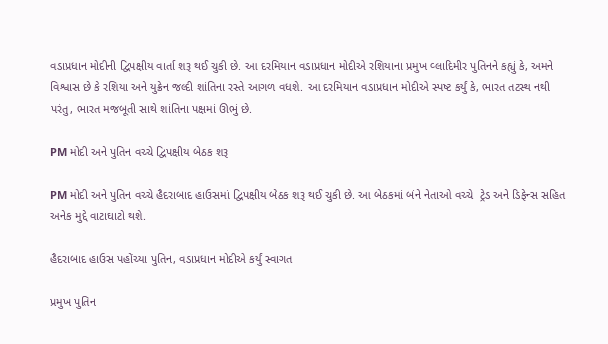વડાપ્રધાન મોદીની દ્વિપક્ષીય વાર્તા શરૂ થઈ ચુકી છે. આ દરમિયાન વડાપ્રધાન મોદીએ રશિયાના પ્રમુખ વ્લાદિમીર પુતિનને કહ્યું કે, અમને વિશ્વાસ છે કે રશિયા અને યુક્રેન જલ્દી શાંતિના રસ્તે આગળ વધશે. આ દરમિયાન વડાપ્રધાન મોદીએ સ્પષ્ટ કર્યું કે, ભારત તટસ્થ નથી પરંતુ, ભારત મજબૂતી સાથે શાંતિના પક્ષમાં ઊભું છે.

PM મોદી અને પુતિન વચ્ચે દ્વિપક્ષીય બેઠક શરૂ

PM મોદી અને પુતિન વચ્ચે હૈદરાબાદ હાઉસમાં દ્વિપક્ષીય બેઠક શરૂ થઈ ચુકી છે. આ બેઠકમાં બંને નેતાઓ વચ્ચે  ટ્રેડ અને ડિફેન્સ સહિત અનેક મુદ્દે વાટાઘાટો થશે.

હૈદરાબાદ હાઉસ પહોંચ્યા પુતિન, વડાપ્રધાન મોદીએ કર્યું સ્વાગત

પ્રમુખ પુતિન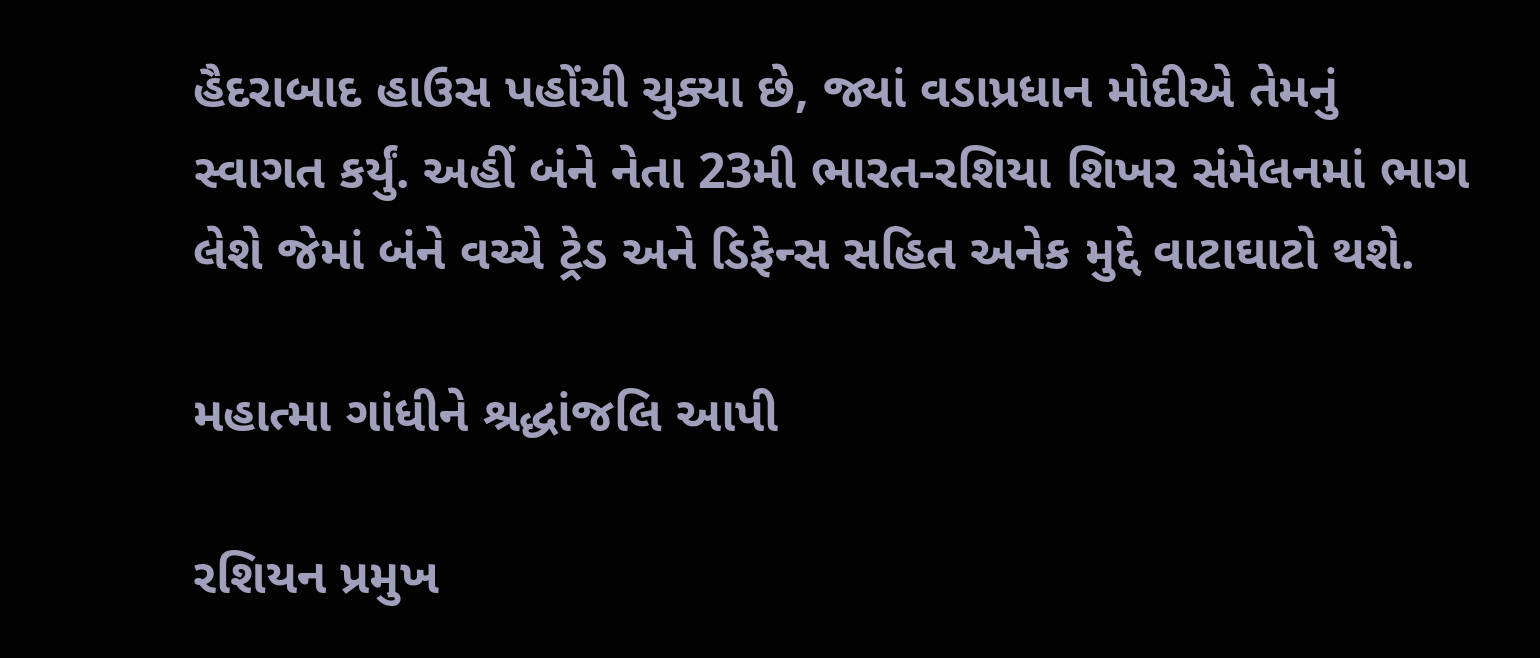હૈદરાબાદ હાઉસ પહોંચી ચુક્યા છે, જ્યાં વડાપ્રધાન મોદીએ તેમનું સ્વાગત કર્યું. અહીં બંને નેતા 23મી ભારત-રશિયા શિખર સંમેલનમાં ભાગ લેશે જેમાં બંને વચ્ચે ટ્રેડ અને ડિફેન્સ સહિત અનેક મુદ્દે વાટાઘાટો થશે.

મહાત્મા ગાંધીને શ્રદ્ધાંજલિ આપી

રશિયન પ્રમુખ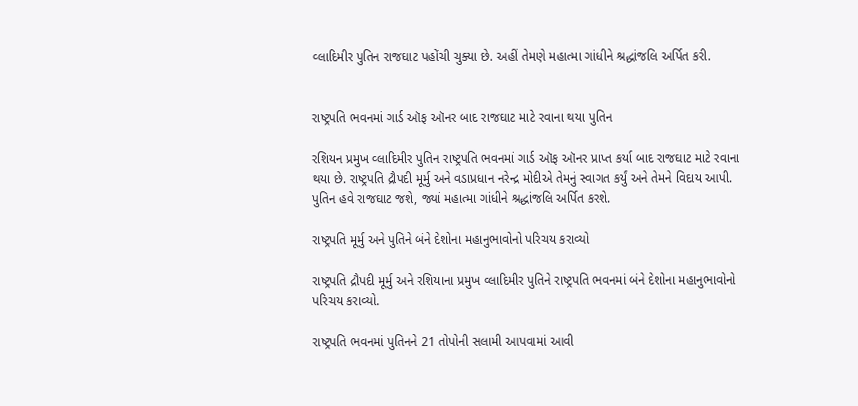વ્લાદિમીર પુતિન રાજઘાટ પહોંચી ચુક્યા છે. અહીં તેમણે મહાત્મા ગાંધીને શ્રદ્ધાંજલિ અર્પિત કરી.


રાષ્ટ્રપતિ ભવનમાં ગાર્ડ ઑફ ઑનર બાદ રાજઘાટ માટે રવાના થયા પુતિન

રશિયન પ્રમુખ વ્લાદિમીર પુતિન રાષ્ટ્રપતિ ભવનમાં ગાર્ડ ઑફ ઑનર પ્રાપ્ત કર્યા બાદ રાજઘાટ માટે રવાના થયા છે. રાષ્ટ્રપતિ દ્રૌપદી મૂર્મુ અને વડાપ્રધાન નરેન્દ્ર મોદીએ તેમનું સ્વાગત કર્યું અને તેમને વિદાય આપી. પુતિન હવે રાજઘાટ જશે, જ્યાં મહાત્મા ગાંધીને શ્રદ્ધાંજલિ અર્પિત કરશે.

રાષ્ટ્રપતિ મૂર્મુ અને પુતિને બંને દેશોના મહાનુભાવોનો પરિચય કરાવ્યો

રાષ્ટ્રપતિ દ્રૌપદી મૂર્મુ અને રશિયાના પ્રમુખ વ્લાદિમીર પુતિને રાષ્ટ્રપતિ ભવનમાં બંને દેશોના મહાનુભાવોનો પરિચય કરાવ્યો.

રાષ્ટ્રપતિ ભવનમાં પુતિનને 21 તોપોની સલામી આપવામાં આવી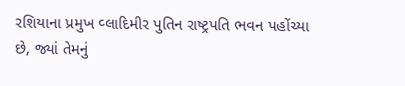રશિયાના પ્રમુખ વ્લાદિમીર પુતિન રાષ્ટ્રપતિ ભવન પહોંચ્યા છે, જ્યાં તેમનું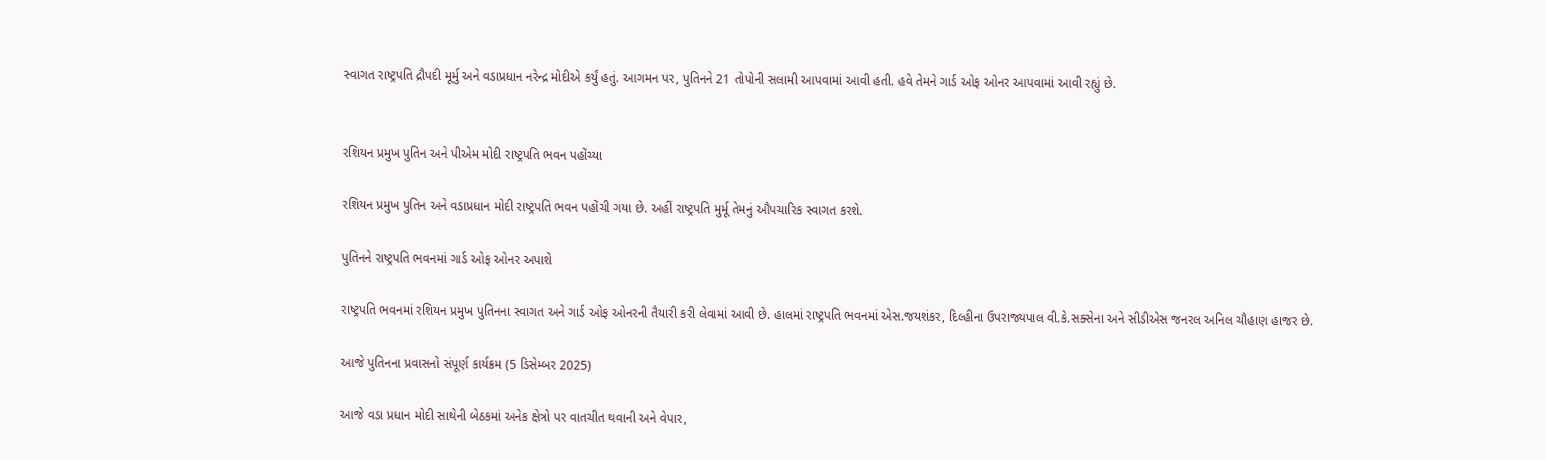સ્વાગત રાષ્ટ્રપતિ દ્રૌપદી મૂર્મુ અને વડાપ્રધાન નરેન્દ્ર મોદીએ કર્યું હતું. આગમન પર, પુતિનને 21 તોપોની સલામી આપવામાં આવી હતી. હવે તેમને ગાર્ડ ઓફ ઓનર આપવામાં આવી રહ્યું છે.


રશિયન પ્રમુખ પુતિન અને પીએમ મોદી રાષ્ટ્રપતિ ભવન પહોંચ્યા

રશિયન પ્રમુખ પુતિન અને વડાપ્રધાન મોદી રાષ્ટ્રપતિ ભવન પહોંચી ગયા છે. અહીં રાષ્ટ્રપતિ મુર્મૂ તેમનું ઔપચારિક સ્વાગત કરશે.

પુતિનને રાષ્ટ્રપતિ ભવનમાં ગાર્ડ ઓફ ઓનર અપાશે

રાષ્ટ્રપતિ ભવનમાં રશિયન પ્રમુખ પુતિનના સ્વાગત અને ગાર્ડ ઓફ ઓનરની તૈયારી કરી લેવામાં આવી છે. હાલમાં રાષ્ટ્રપતિ ભવનમાં એસ.જયશંકર, દિલ્હીના ઉપરાજ્યપાલ વી.કે.સક્સેના અને સીડીએસ જનરલ અનિલ ચૌહાણ હાજર છે.

આજે પુતિનના પ્રવાસનો સંપૂર્ણ કાર્યક્રમ (5 ડિસેમ્બર 2025)

આજે વડા પ્રધાન મોદી સાથેની બેઠકમાં અનેક ક્ષેત્રો પર વાતચીત થવાની અને વેપાર,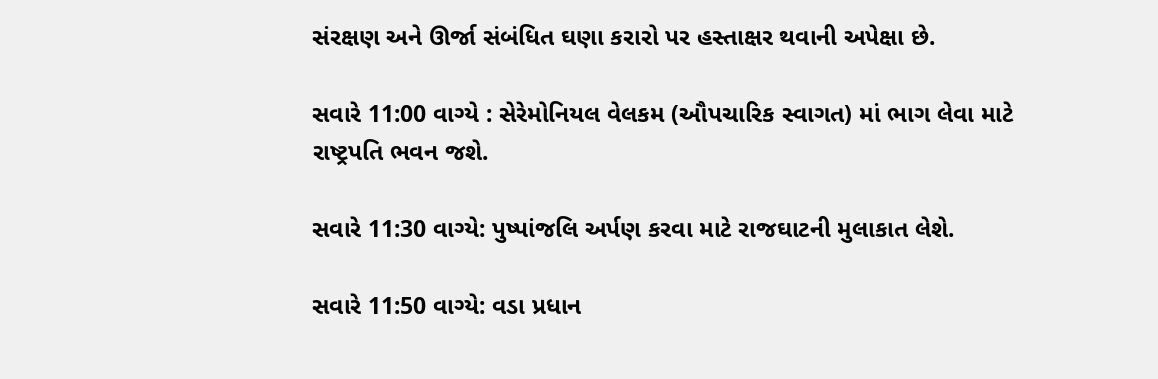સંરક્ષણ અને ઊર્જા સંબંધિત ઘણા કરારો પર હસ્તાક્ષર થવાની અપેક્ષા છે.

સવારે 11:00 વાગ્યે : સેરેમોનિયલ વેલકમ (ઔપચારિક સ્વાગત) માં ભાગ લેવા માટે રાષ્ટ્રપતિ ભવન જશે.

સવારે 11:30 વાગ્યે: પુષ્પાંજલિ અર્પણ કરવા માટે રાજઘાટની મુલાકાત લેશે.

સવારે 11:50 વાગ્યે: વડા પ્રધાન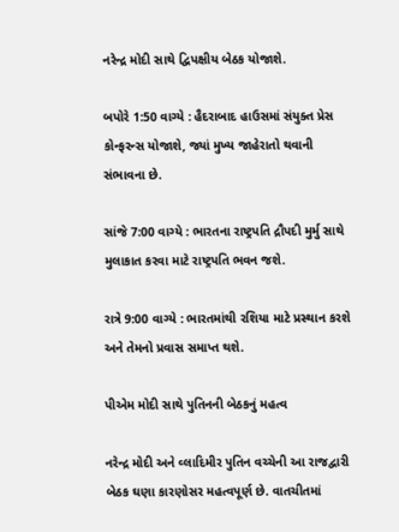નરેન્દ્ર મોદી સાથે દ્વિપક્ષીય બેઠક યોજાશે.

બપોરે 1:50 વાગ્યે : હૈદરાબાદ હાઉસમાં સંયુક્ત પ્રેસ કોન્ફરન્સ યોજાશે, જ્યાં મુખ્ય જાહેરાતો થવાની સંભાવના છે.

સાંજે 7:00 વાગ્યે : ભારતના રાષ્ટ્રપતિ દ્રૌપદી મુર્મુ સાથે મુલાકાત કરવા માટે રાષ્ટ્રપતિ ભવન જશે.

રાત્રે 9:00 વાગ્યે : ભારતમાંથી રશિયા માટે પ્રસ્થાન કરશે અને તેમનો પ્રવાસ સમાપ્ત થશે.

પીએમ મોદી સાથે પુતિનની બેઠકનું મહત્વ

નરેન્દ્ર મોદી અને વ્લાદિમીર પુતિન વચ્ચેની આ રાજદ્વારી બેઠક ઘણા કારણોસર મહત્વપૂર્ણ છે. વાતચીતમાં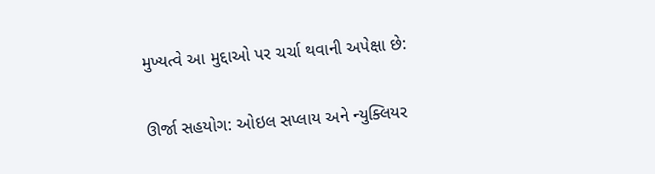મુખ્યત્વે આ મુદ્દાઓ પર ચર્ચા થવાની અપેક્ષા છે:

ઊર્જા સહયોગ: ઓઇલ સપ્લાય અને ન્યુક્લિયર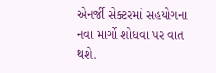એનર્જી સેક્ટરમાં સહયોગના નવા માર્ગો શોધવા પર વાત થશે.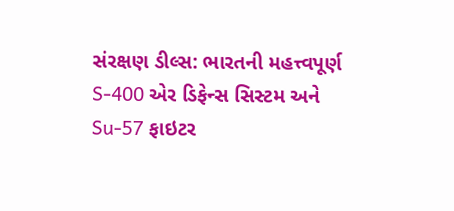સંરક્ષણ ડીલ્સ: ભારતની મહત્ત્વપૂર્ણ S-400 એર ડિફેન્સ સિસ્ટમ અને Su-57 ફાઇટર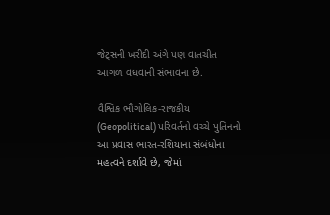જેટ્સની ખરીદી અંગે પણ વાતચીત આગળ વધવાની સંભાવના છે.

વૈશ્વિક ભૌગોલિક-રાજકીય (Geopolitical) પરિવર્તનો વચ્ચે પુતિનનો આ પ્રવાસ ભારત-રશિયાના સંબંધોના મહત્વને દર્શાવે છે, જેમાં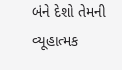બંને દેશો તેમની વ્યૂહાત્મક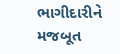ભાગીદારીને મજબૂત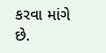કરવા માંગે છે.